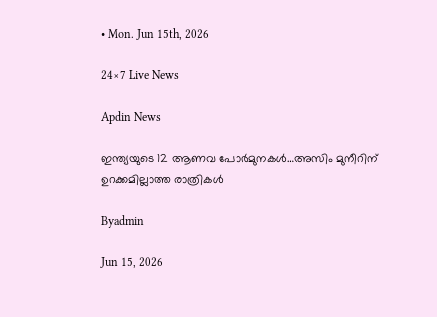• Mon. Jun 15th, 2026

24×7 Live News

Apdin News

ഇന്ത്യയുടെ 12 ആണവ പോര്‍മുനകള്‍…അസിം മുനീറിന് ഉറക്കമില്ലാത്ത രാത്രികൾ

Byadmin

Jun 15, 2026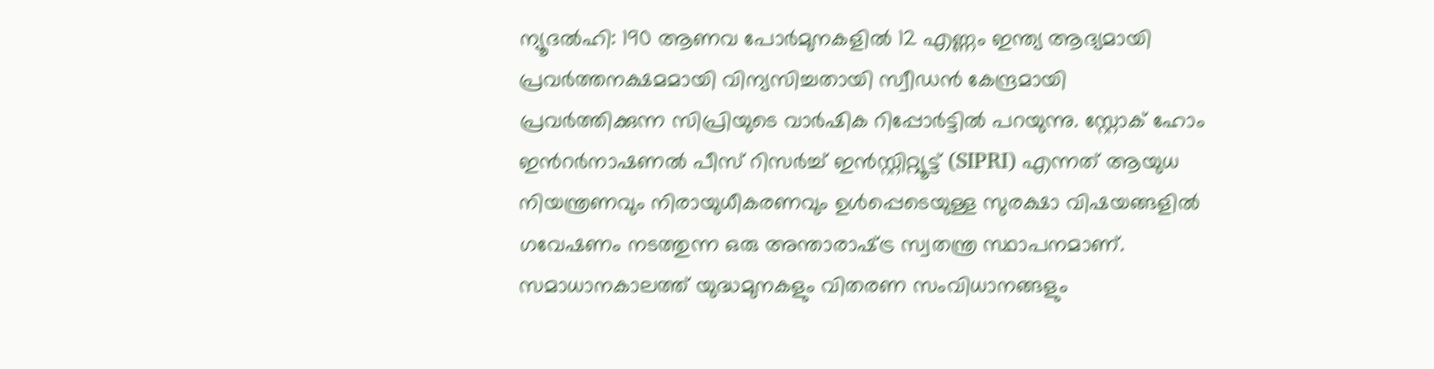ന്യൂദല്‍ഹി: 190 ആണവ പോർമുനകളിൽ 12 എണ്ണം ഇന്ത്യ ആദ്യമായി പ്രവർത്തനക്ഷമമായി വിന്യസിച്ചതായി സ്വീഡന്‍ കേന്ദ്രമായി പ്രവര്‍ത്തിക്കുന്ന സിപ്രിയുടെ വാര്‍ഷിക റിപ്പോര്‍ട്ടില്‍ പറയുന്നു. സ്റ്റോക് ഹോം ഇന്‍റർനാഷണൽ പീസ് റിസർച്ച് ഇൻസ്റ്റിറ്റ്യൂട്ട് (SIPRI) എന്നത് ആയുധ നിയന്ത്രണവും നിരായുധീകരണവും ഉൾപ്പെടെയുള്ള സുരക്ഷാ വിഷയങ്ങളിൽ ഗവേഷണം നടത്തുന്ന ഒരു അന്താരാഷ്‌ട്ര സ്വതന്ത്ര സ്ഥാപനമാണ്. സമാധാനകാലത്ത് യുദ്ധമുനകളും വിതരണ സംവിധാനങ്ങളും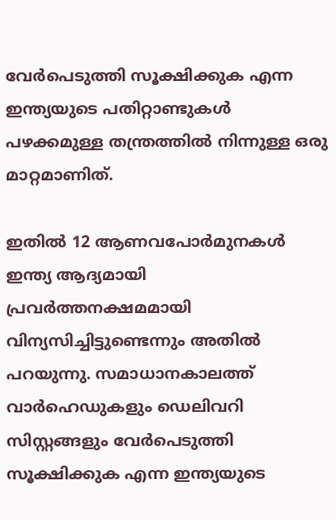വേർപെടുത്തി സൂക്ഷിക്കുക എന്ന ഇന്ത്യയുടെ പതിറ്റാണ്ടുകൾ പഴക്കമുള്ള തന്ത്രത്തിൽ നിന്നുള്ള ഒരു മാറ്റമാണിത്.

ഇതിൽ 12 ആണവപോര്‍മുനകള്‍ ഇന്ത്യ ആദ്യമായി പ്രവർത്തനക്ഷമമായി വിന്യസിച്ചിട്ടുണ്ടെന്നും അതിൽ പറയുന്നു. സമാധാനകാലത്ത് വാർഹെഡുകളും ഡെലിവറി സിസ്റ്റങ്ങളും വേർപെടുത്തി സൂക്ഷിക്കുക എന്ന ഇന്ത്യയുടെ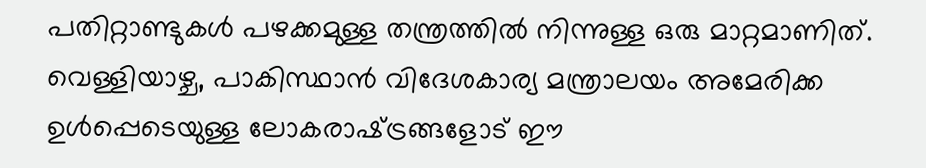പതിറ്റാണ്ടുകൾ പഴക്കമുള്ള തന്ത്രത്തിൽ നിന്നുള്ള ഒരു മാറ്റമാണിത്. വെള്ളിയാഴ്ച, പാകിസ്ഥാൻ വിദേശകാര്യ മന്ത്രാലയം അമേരിക്ക ഉള്‍പ്പെടെയുള്ള ലോകരാഷ്‌ട്രങ്ങളോട് ഈ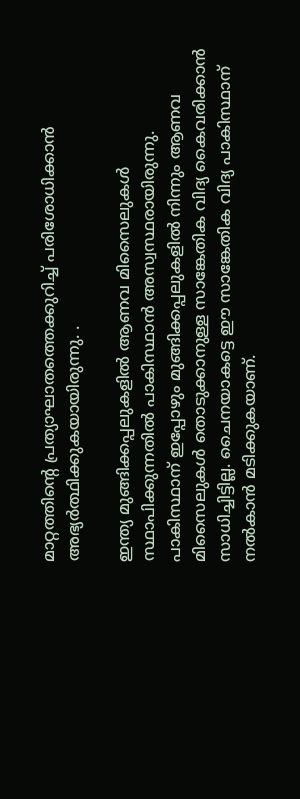മാറ്റത്തിന്റെ പ്രത്യാഘാതത്തെക്കുറിച്ച് പരിശോധിക്കാന്‍ അഭ്യർത്ഥിക്കുകയായിരുന്നു. .

ഇന്ത്യ മുങ്ങിക്കപ്പലുകളില്‍ ആണവ മിസൈലുകള്‍ സ്ഥാപിക്കുന്നതില്‍ പാകിസ്ഥാൻ അസ്വസ്ഥരായിരുന്നു. പാകിസ്ഥാന് ഇപ്പോഴും മുങ്ങിക്കപ്പലുകളില്‍ നിന്നും ആണവ മിസൈലുകള്‍ തൊടുക്കാനുള്ള സാങ്കേതിക വിദ്യ കൈവരിക്കാന്‍ സാധിച്ചിട്ടില്ല. ചൈനയാകട്ടെ ഈ സാങ്കേതിക വിദ്യ പാകിസ്ഥാന് നല്‍കാന്‍ മടിക്കുകയാണ്.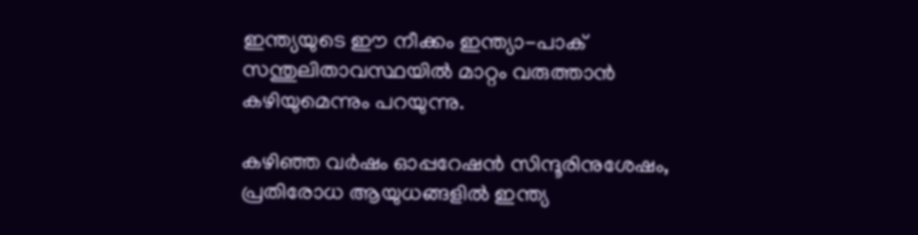ഇന്ത്യയുടെ ഈ നീക്കം ഇന്ത്യാ-പാക് സന്തുലിതാവസ്ഥയിൽ മാറ്റം വരുത്താൻ കഴിയുമെന്നും പറയുന്നു.

കഴിഞ്ഞ വർഷം ഓപ്പറേഷൻ സിന്ദൂരിനുശേഷം, പ്രതിരോധ ആയുധങ്ങളിൽ ഇന്ത്യ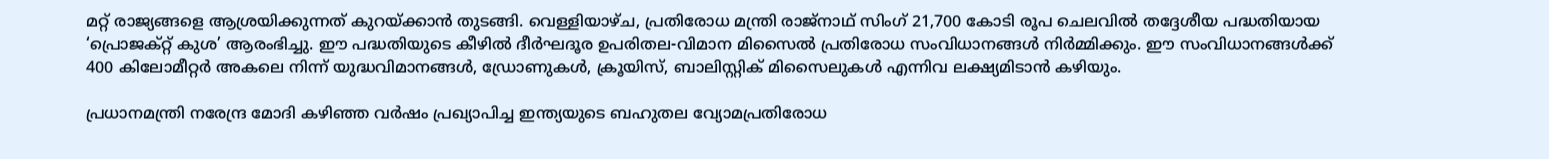മറ്റ് രാജ്യങ്ങളെ ആശ്രയിക്കുന്നത് കുറയ്‌ക്കാൻ തുടങ്ങി. വെള്ളിയാഴ്ച, പ്രതിരോധ മന്ത്രി രാജ്‌നാഥ് സിംഗ് 21,700 കോടി രൂപ ചെലവിൽ തദ്ദേശീയ പദ്ധതിയായ ‘പ്രൊജക്റ്റ് കുശ’ ആരംഭിച്ചു. ഈ പദ്ധതിയുടെ കീഴിൽ ദീർഘദൂര ഉപരിതല-വിമാന മിസൈൽ പ്രതിരോധ സംവിധാനങ്ങൾ നിർമ്മിക്കും. ഈ സംവിധാനങ്ങൾക്ക് 400 കിലോമീറ്റർ അകലെ നിന്ന് യുദ്ധവിമാനങ്ങൾ, ഡ്രോണുകൾ, ക്രൂയിസ്, ബാലിസ്റ്റിക് മിസൈലുകൾ എന്നിവ ലക്ഷ്യമിടാൻ കഴിയും.

പ്രധാനമന്ത്രി നരേന്ദ്ര മോദി കഴിഞ്ഞ വർഷം പ്രഖ്യാപിച്ച ഇന്ത്യയുടെ ബഹുതല വ്യോമപ്രതിരോധ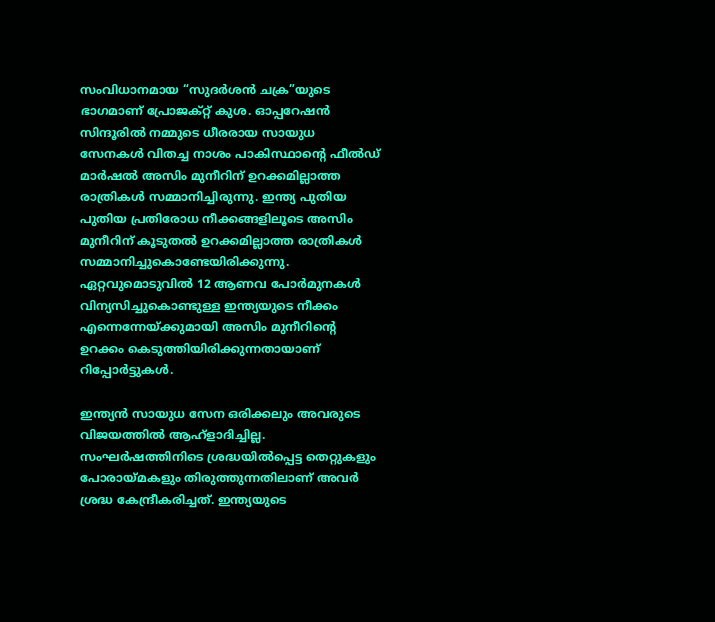സംവിധാനമായ “സുദർശൻ ചക്ര”യുടെ ഭാഗമാണ് പ്രോജക്റ്റ് കുശ. ഓപ്പറേഷൻ സിന്ദൂരിൽ നമ്മുടെ ധീരരായ സായുധ സേനകൾ വിതച്ച നാശം പാകിസ്ഥാന്റെ ഫീൽഡ് മാർഷൽ അസിം മുനീറിന് ഉറക്കമില്ലാത്ത രാത്രികൾ സമ്മാനിച്ചിരുന്നു. ഇന്ത്യ പുതിയ പുതിയ പ്രതിരോധ നീക്കങ്ങളിലൂടെ അസിം മുനീറിന് കൂടുതല്‍ ഉറക്കമില്ലാത്ത രാത്രികള്‍ സമ്മാനിച്ചുകൊണ്ടേയിരിക്കുന്നു. ഏറ്റവുമൊടുവില്‍ 12 ആണവ പോര്‍മുനകള്‍ വിന്യസിച്ചുകൊണ്ടുള്ള ഇന്ത്യയുടെ നീക്കം എന്നെന്നേയ്‌ക്കുമായി അസിം മുനീറിന്റെ ഉറക്കം കെടുത്തിയിരിക്കുന്നതായാണ് റിപ്പോര്‍ട്ടുകള്‍.

ഇന്ത്യൻ സായുധ സേന ഒരിക്കലും അവരുടെ വിജയത്തിൽ ആഹ്ളാദിച്ചില്ല. സംഘർഷത്തിനിടെ ശ്രദ്ധയിൽപ്പെട്ട തെറ്റുകളും പോരായ്‌മകളും തിരുത്തുന്നതിലാണ് അവർ ശ്രദ്ധ കേന്ദ്രീകരിച്ചത്. ഇന്ത്യയുടെ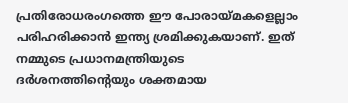പ്രതിരോധരംഗത്തെ ഈ പോരായ്‌മകളെല്ലാം പരിഹരിക്കാന്‍ ഇന്ത്യ ശ്രമിക്കുകയാണ്. ഇത് നമ്മുടെ പ്രധാനമന്ത്രിയുടെ ദർശനത്തിന്റെയും ശക്തമായ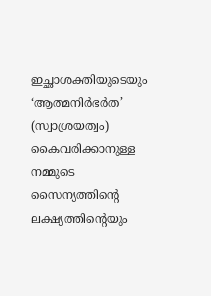ഇച്ഛാശക്തിയുടെയും ‘ആത്മനിർഭർത’ (സ്വാശ്രയത്വം) കൈവരിക്കാനുള്ള നമ്മുടെ സൈന്യത്തിന്റെ ലക്ഷ്യത്തിന്റെയും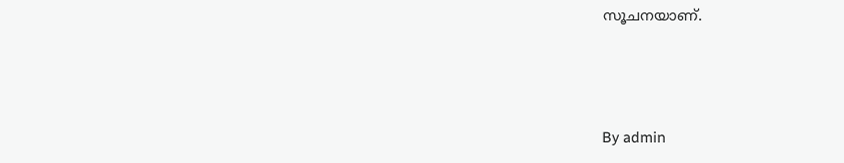സൂചനയാണ്.



By admin